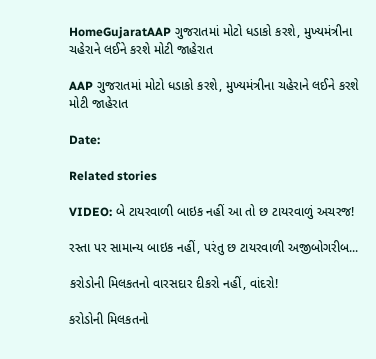HomeGujaratAAP ગુજરાતમાં મોટો ધડાકો કરશે, મુખ્યમંત્રીના ચહેરાને લઈને કરશે મોટી જાહેરાત

AAP ગુજરાતમાં મોટો ધડાકો કરશે, મુખ્યમંત્રીના ચહેરાને લઈને કરશે મોટી જાહેરાત

Date:

Related stories

VIDEO: બે ટાયરવાળી બાઇક નહીં આ તો છ ટાયરવાળું અચરજ!

રસ્તા પર સામાન્ય બાઇક નહીં, પરંતુ છ ટાયરવાળી અજીબોગરીબ...

કરોડોની મિલકતનો વારસદાર દીકરો નહીં, વાંદરો!

કરોડોની મિલકતનો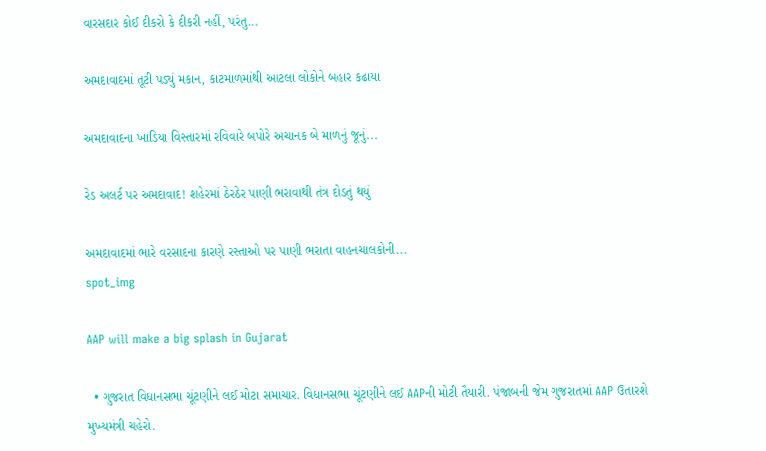વારસદાર કોઈ દીકરો કે દીકરી નહીં, પરંતુ...

અમદાવાદમાં તૂટી પડ્યું મકાન, કાટમાળમાંથી આટલા લોકોને બહાર કઢાયા

અમદાવાદના ખાડિયા વિસ્તારમાં રવિવારે બપોરે અચાનક બે માળનું જૂનું...

રેડ અલર્ટ પર અમદાવાદ! શહેરમાં ઠેરઠેર પાણી ભરાવાથી તંત્ર દોડતું થયું

અમદાવાદમાં ભારે વરસાદના કારણે રસ્તાઓ પર પાણી ભરાતા વાહનચાલકોની...
spot_img

AAP will make a big splash in Gujarat

  • ગુજરાત વિધાનસભા ચૂંટણીને લઈ મોટા સમાચાર. વિધાનસભા ચૂંટણીને લઈ AAPની મોટી તૈયારી. પંજાબની જેમ ગુજરાતમાં AAP ઉતારશે મુખ્યમંત્રી ચહેરો.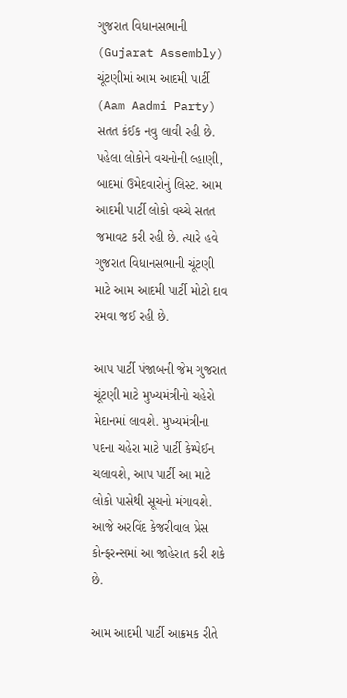ગુજરાત વિધાનસભાની (Gujarat Assembly) ચૂંટણીમાં આમ આદમી પાર્ટી (Aam Aadmi Party) સતત કંઈક નવુ લાવી રહી છે. પહેલા લોકોને વચનોની લ્હાણી, બાદમાં ઉમેદવારોનું લિસ્ટ. આમ આદમી પાર્ટી લોકો વચ્ચે સતત જમાવટ કરી રહી છે. ત્યારે હવે ગુજરાત વિધાનસભાની ચૂંટણી માટે આમ આદમી પાર્ટી મોટો દાવ રમવા જઈ રહી છે.

આપ પાર્ટી પંજાબની જેમ ગુજરાત ચૂંટણી માટે મુખ્યમંત્રીનો ચહેરો મેદાનમાં લાવશે. મુખ્યમંત્રીના પદના ચહેરા માટે પાર્ટી કેમ્પેઈન ચલાવશે, આપ પાર્ટી આ માટે લોકો પાસેથી સૂચનો મંગાવશે. આજે અરવિંદ કેજરીવાલ પ્રેસ કોન્ફરન્સમાં આ જાહેરાત કરી શકે છે.

આમ આદમી પાર્ટી આક્રમક રીતે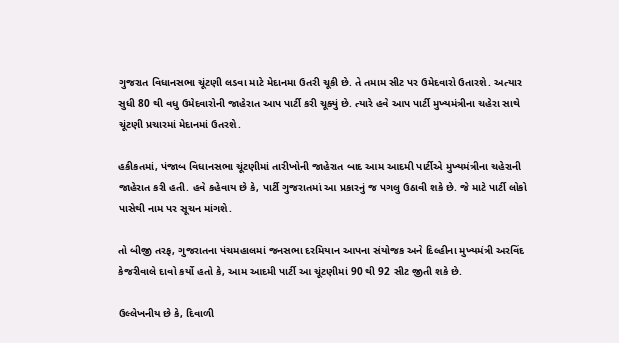ગુજરાત વિધાનસભા ચૂંટણી લડવા માટે મેદાનમા ઉતરી ચૂકી છે. તે તમામ સીટ પર ઉમેદવારો ઉતારશે. અત્યાર સુધી 80 થી વધુ ઉમેદવારોની જાહેરાત આપ પાર્ટી કરી ચૂક્યું છે. ત્યારે હવે આપ પાર્ટી મુખ્યમંત્રીના ચહેરા સાથે ચૂંટણી પ્રચારમાં મેદાનમાં ઉતરશે.

હકીકતમાં, પંજાબ વિધાનસભા ચૂંટણીમાં તારીખોની જાહેરાત બાદ આમ આદમી પાર્ટીએ મુખ્યમંત્રીના ચહેરાની જાહેરાત કરી હતી. હવે કહેવાય છે કે, પાર્ટી ગુજરાતમાં આ પ્રકારનું જ પગલુ ઉઠાવી શકે છે. જે માટે પાર્ટી લોકો પાસેથી નામ પર સૂચન માંગશે.

તો બીજી તરફ, ગુજરાતના પંચમહાલમાં જનસભા દરમિયાન આપના સંયોજક અને દિલ્હીના મુખ્યમંત્રી અરવિંદ કેજરીવાલે દાવો કર્યો હતો કે, આમ આદમી પાર્ટી આ ચૂંટણીમાં 90 થી 92 સીટ જીતી શકે છે.

ઉલ્લેખનીય છે કે, દિવાળી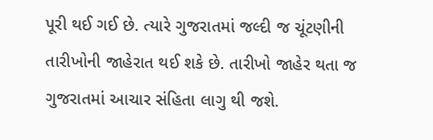પૂરી થઈ ગઈ છે. ત્યારે ગુજરાતમાં જલ્દી જ ચૂંટણીની તારીખોની જાહેરાત થઈ શકે છે. તારીખો જાહેર થતા જ ગુજરાતમાં આચાર સંહિતા લાગુ થી જશે.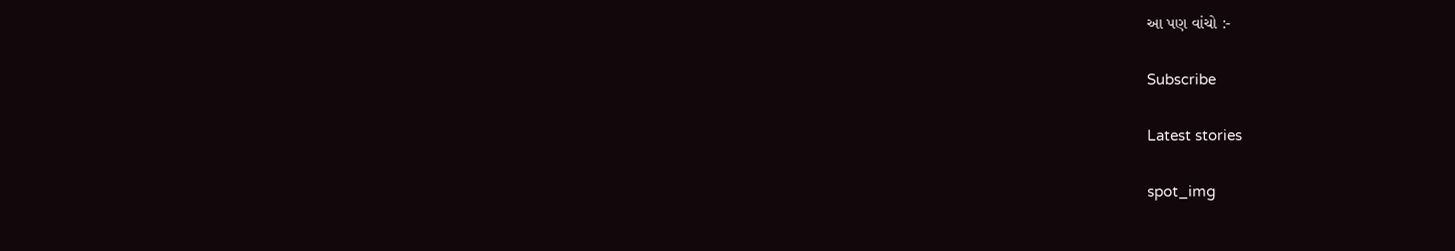આ પણ વાંચો :-

Subscribe

Latest stories

spot_img